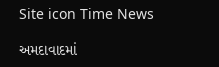Site icon Time News

અમદાવાદમાં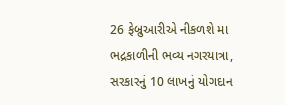26 ફેબ્રુઆરીએ નીકળશે મા ભદ્રકાળીની ભવ્ય નગરયાત્રા, સરકારનું 10 લાખનું યોગદાન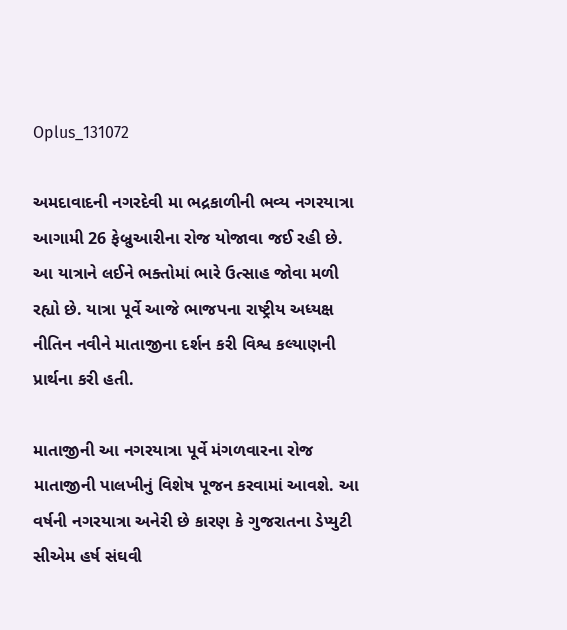Oplus_131072

અમદાવાદની નગરદેવી મા ભદ્રકાળીની ભવ્ય નગરયાત્રા આગામી 26 ફેબ્રુઆરીના રોજ યોજાવા જઈ રહી છે. આ યાત્રાને લઈને ભક્તોમાં ભારે ઉત્સાહ જોવા મળી રહ્યો છે. યાત્રા પૂર્વે આજે ભાજપના રાષ્ટ્રીય અધ્યક્ષ નીતિન નવીને માતાજીના દર્શન કરી વિશ્વ કલ્યાણની પ્રાર્થના કરી હતી.

માતાજીની આ નગરયાત્રા પૂર્વે મંગળવારના રોજ માતાજીની પાલખીનું વિશેષ પૂજન કરવામાં આવશે. આ વર્ષની નગરયાત્રા અનેરી છે કારણ કે ગુજરાતના ડેપ્યુટી સીએમ હર્ષ સંઘવી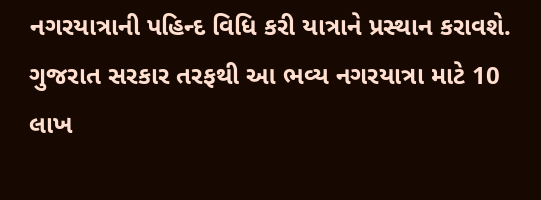નગરયાત્રાની પહિન્દ વિધિ કરી યાત્રાને પ્રસ્થાન કરાવશે. ગુજરાત સરકાર તરફથી આ ભવ્ય નગરયાત્રા માટે 10 લાખ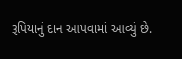રૂપિયાનું દાન આપવામાં આવ્યું છે.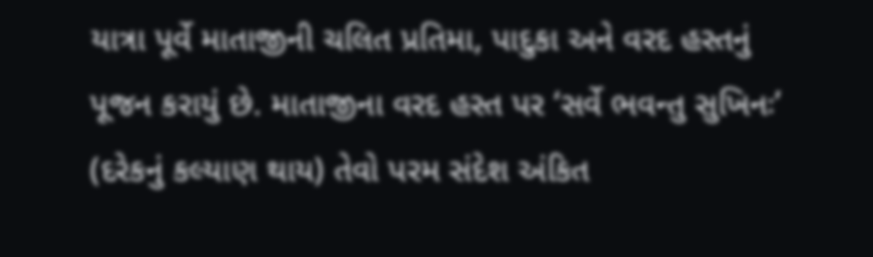યાત્રા પૂર્વે માતાજીની ચલિત પ્રતિમા, પાદુકા અને વરદ હસ્તનું પૂજન કરાયું છે. માતાજીના વરદ હસ્ત પર ‘સર્વે ભવન્તુ સુખિનઃ’ (દરેકનું કલ્યાણ થાય) તેવો પરમ સંદેશ અંકિત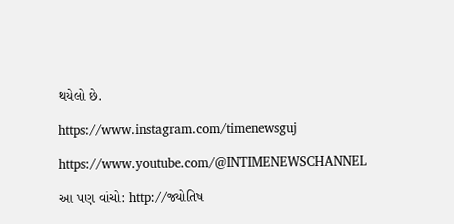થયેલો છે.

https://www.instagram.com/timenewsguj

https://www.youtube.com/@INTIMENEWSCHANNEL

આ પણ વાંચો: http://જ્યોતિષ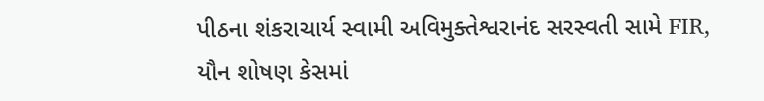પીઠના શંકરાચાર્ય સ્વામી અવિમુક્તેશ્વરાનંદ સરસ્વતી સામે FIR, યૌન શોષણ કેસમાં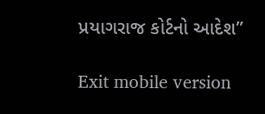પ્રયાગરાજ કોર્ટનો આદેશ”

Exit mobile version